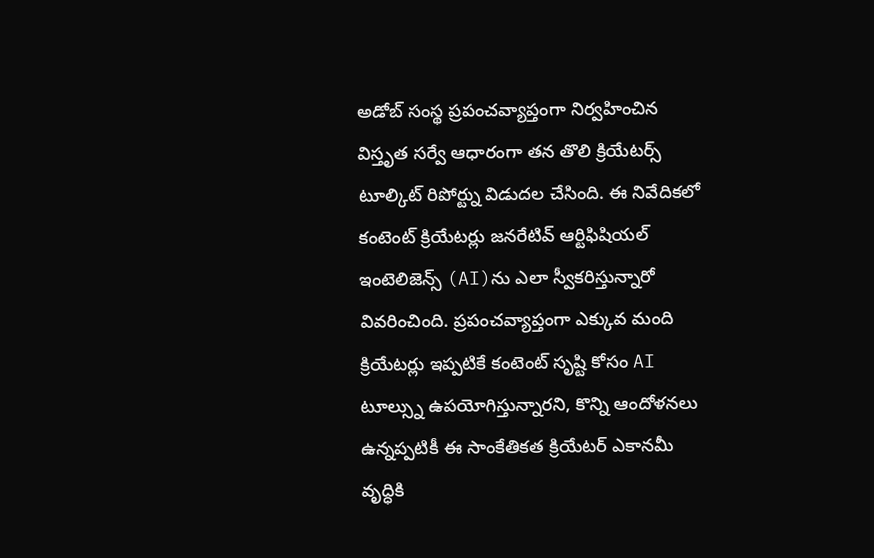అడోబ్ సంస్థ ప్రపంచవ్యాప్తంగా నిర్వహించిన విస్తృత సర్వే ఆధారంగా తన తొలి క్రియేటర్స్ టూల్కిట్ రిపోర్ట్ను విడుదల చేసింది. ఈ నివేదికలో కంటెంట్ క్రియేటర్లు జనరేటివ్ ఆర్టిఫిషియల్ ఇంటెలిజెన్స్ (AI)ను ఎలా స్వీకరిస్తున్నారో వివరించింది. ప్రపంచవ్యాప్తంగా ఎక్కువ మంది క్రియేటర్లు ఇప్పటికే కంటెంట్ సృష్టి కోసం AI టూల్స్ను ఉపయోగిస్తున్నారని, కొన్ని ఆందోళనలు ఉన్నప్పటికీ ఈ సాంకేతికత క్రియేటర్ ఎకానమీ వృద్ధికి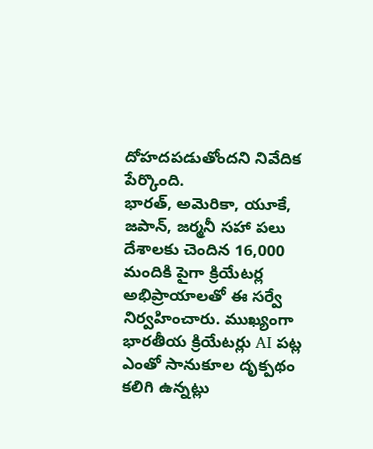దోహదపడుతోందని నివేదిక పేర్కొంది.
భారత్, అమెరికా, యూకే, జపాన్, జర్మనీ సహా పలు దేశాలకు చెందిన 16,000 మందికి పైగా క్రియేటర్ల అభిప్రాయాలతో ఈ సర్వే నిర్వహించారు. ముఖ్యంగా భారతీయ క్రియేటర్లు AI పట్ల ఎంతో సానుకూల దృక్పథం కలిగి ఉన్నట్లు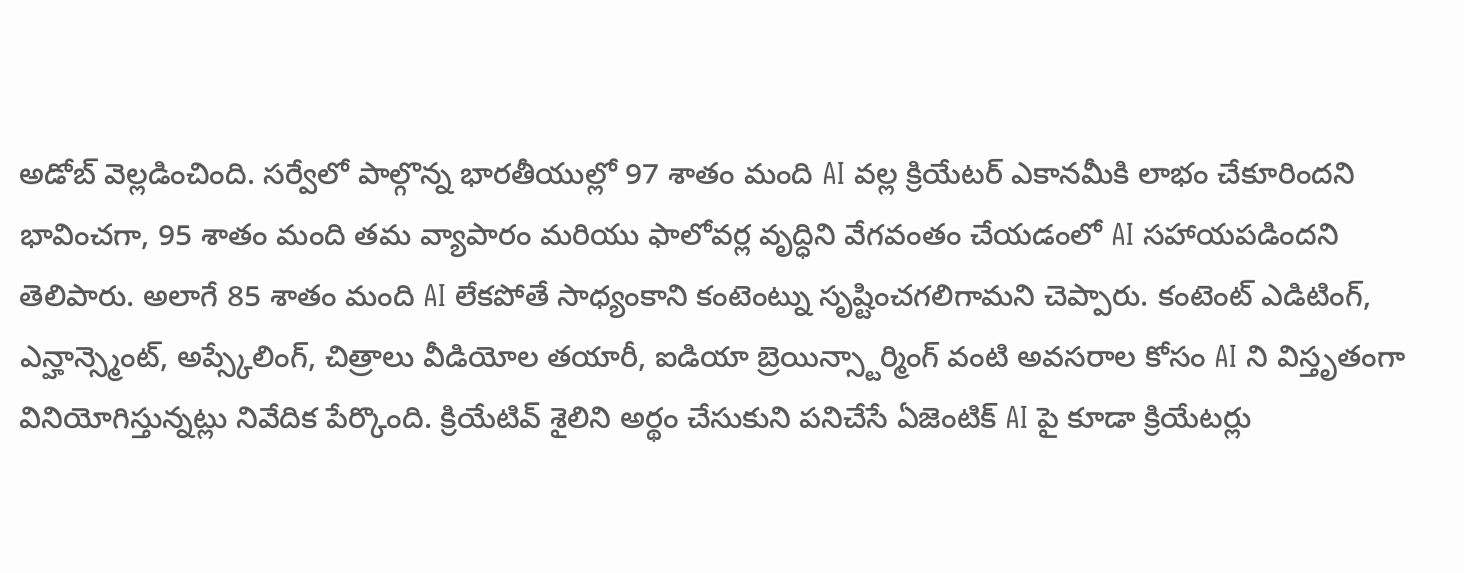అడోబ్ వెల్లడించింది. సర్వేలో పాల్గొన్న భారతీయుల్లో 97 శాతం మంది AI వల్ల క్రియేటర్ ఎకానమీకి లాభం చేకూరిందని భావించగా, 95 శాతం మంది తమ వ్యాపారం మరియు ఫాలోవర్ల వృద్ధిని వేగవంతం చేయడంలో AI సహాయపడిందని తెలిపారు. అలాగే 85 శాతం మంది AI లేకపోతే సాధ్యంకాని కంటెంట్ను సృష్టించగలిగామని చెప్పారు. కంటెంట్ ఎడిటింగ్, ఎన్హాన్స్మెంట్, అప్స్కేలింగ్, చిత్రాలు వీడియోల తయారీ, ఐడియా బ్రెయిన్స్టార్మింగ్ వంటి అవసరాల కోసం AI ని విస్తృతంగా వినియోగిస్తున్నట్లు నివేదిక పేర్కొంది. క్రియేటివ్ శైలిని అర్థం చేసుకుని పనిచేసే ఏజెంటిక్ AI పై కూడా క్రియేటర్లు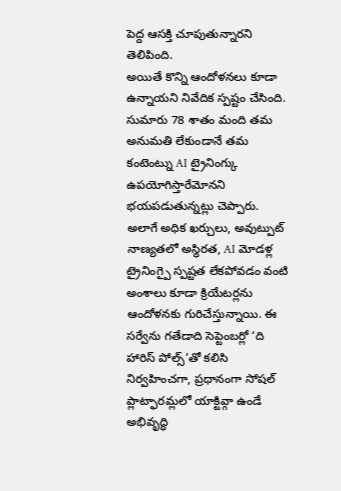పెద్ద ఆసక్తి చూపుతున్నారని తెలిపింది.
అయితే కొన్ని ఆందోళనలు కూడా ఉన్నాయని నివేదిక స్పష్టం చేసింది. సుమారు 78 శాతం మంది తమ అనుమతి లేకుండానే తమ కంటెంట్ను AI ట్రైనింగ్కు ఉపయోగిస్తారేమోనని భయపడుతున్నట్లు చెప్పారు. అలాగే అధిక ఖర్చులు, అవుట్పుట్ నాణ్యతలో అస్థిరత, AI మోడళ్ల ట్రైనింగ్పై స్పష్టత లేకపోవడం వంటి అంశాలు కూడా క్రియేటర్లను ఆందోళనకు గురిచేస్తున్నాయి. ఈ సర్వేను గతేడాది సెప్టెంబర్లో ‘ది హారిస్ పోల్స్’తో కలిసి నిర్వహించగా, ప్రధానంగా సోషల్ ప్లాట్ఫారమ్లలో యాక్టివ్గా ఉండే అభివృద్ధి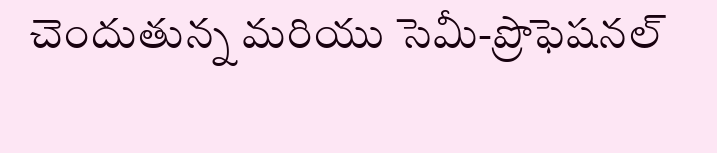చెందుతున్న మరియు సెమీ-ప్రొఫెషనల్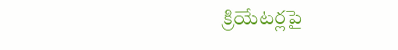క్రియేటర్లపై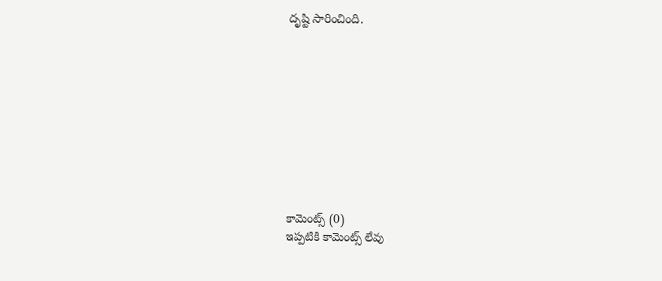దృష్టి సారించింది.










కామెంట్స్ (0)
ఇప్పటికి కామెంట్స్ లేవు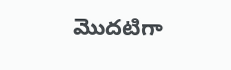మొదటిగా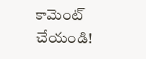కామెంట్ చేయండి!